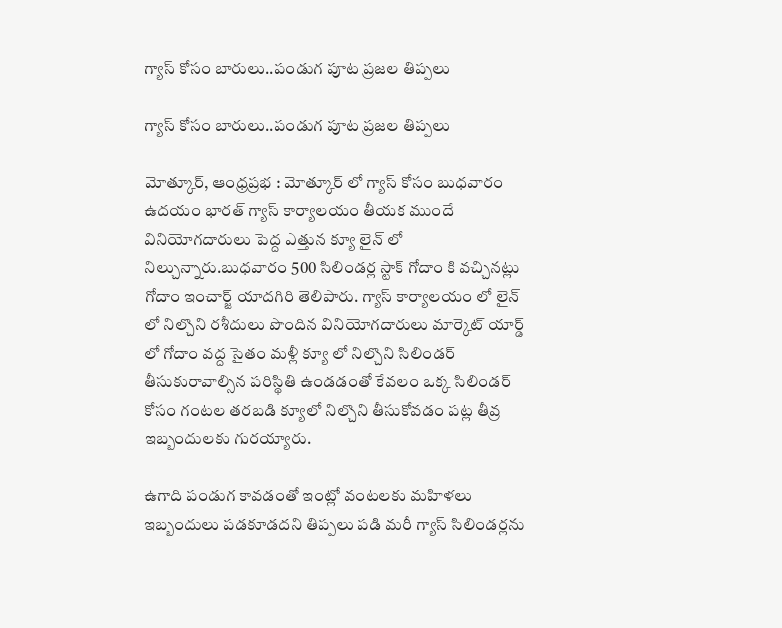గ్యాస్ కోసం బారులు..పండుగ పూట ప్రజల తిప్పలు

గ్యాస్ కోసం బారులు..పండుగ పూట ప్రజల తిప్పలు

మోత్కూర్, ఆంధ్రప్రభ : మోత్కూర్ లో గ్యాస్ కోసం బుధవారం ఉదయం భారత్ గ్యాస్ కార్యాలయం తీయక ముందే వినియోగదారులు పెద్ద ఎత్తున క్యూ లైన్ లో నిల్చున్నారు.బుధవారం 500 సిలిండర్ల స్టాక్ గోదాం కి వచ్చినట్లు గోదాం ఇంచార్జ్ యాదగిరి తెలిపారు. గ్యాస్ కార్యాలయం లో లైన్ లో నిల్చొని రశీదులు పొందిన వినియోగదారులు మార్కెట్ యార్డ్ లో గోదాం వద్ద సైతం మళ్లీ క్యూ లో నిల్చొని సిలిండర్ తీసుకురావాల్సిన పరిస్థితి ఉండడంతో కేవలం ఒక్క సిలిండర్ కోసం గంటల తరబడి క్యూలో నిల్చొని తీసుకోవడం పట్ల తీవ్ర ఇబ్బందులకు గురయ్యారు.

ఉగాది పండుగ కావడంతో ఇంట్లో వంటలకు మహిళలు ఇబ్బందులు పడకూడదని తిప్పలు పడి మరీ గ్యాస్ సిలిండర్లను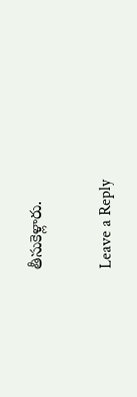తీసుకెళ్లారు.

Leave a Reply